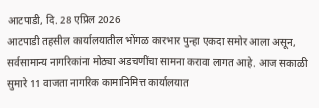आटपाडी, दि. 28 एप्रिल 2026
आटपाडी तहसील कार्यालयातील भोंगळ कारभार पुन्हा एकदा समोर आला असून, सर्वसामान्य नागरिकांना मोठ्या अडचणींचा सामना करावा लागत आहे. आज सकाळी सुमारे 11 वाजता नागरिक कामानिमित्त कार्यालयात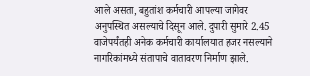आले असता, बहुतांश कर्मचारी आपल्या जागेवर अनुपस्थित असल्याचे दिसून आले. दुपारी सुमारे 2.45 वाजेपर्यंतही अनेक कर्मचारी कार्यालयात हजर नसल्याने नागरिकांमध्ये संतापाचे वातावरण निर्माण झाले.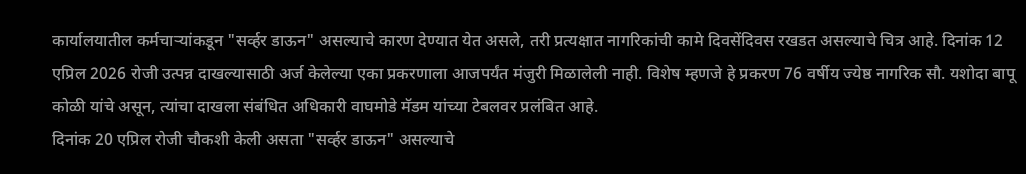कार्यालयातील कर्मचाऱ्यांकडून "सर्व्हर डाऊन" असल्याचे कारण देण्यात येत असले, तरी प्रत्यक्षात नागरिकांची कामे दिवसेंदिवस रखडत असल्याचे चित्र आहे. दिनांक 12 एप्रिल 2026 रोजी उत्पन्न दाखल्यासाठी अर्ज केलेल्या एका प्रकरणाला आजपर्यंत मंजुरी मिळालेली नाही. विशेष म्हणजे हे प्रकरण 76 वर्षीय ज्येष्ठ नागरिक सौ. यशोदा बापू कोळी यांचे असून, त्यांचा दाखला संबंधित अधिकारी वाघमोडे मॅडम यांच्या टेबलवर प्रलंबित आहे.
दिनांक 20 एप्रिल रोजी चौकशी केली असता "सर्व्हर डाऊन" असल्याचे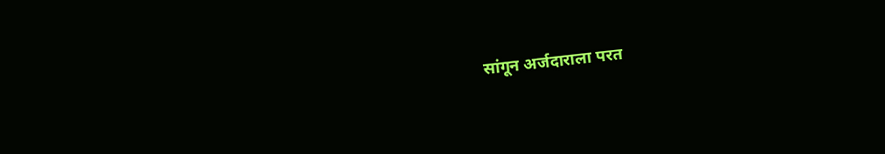सांगून अर्जदाराला परत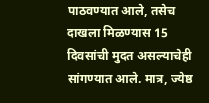पाठवण्यात आले, तसेच दाखला मिळण्यास 15 दिवसांची मुदत असल्याचेही सांगण्यात आले. मात्र, ज्येष्ठ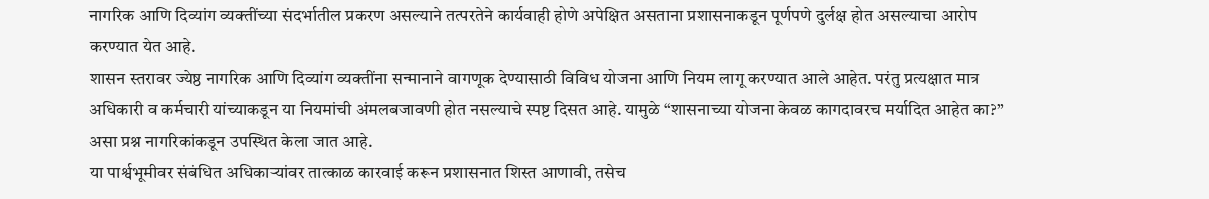नागरिक आणि दिव्यांग व्यक्तींच्या संदर्भातील प्रकरण असल्याने तत्परतेने कार्यवाही होणे अपेक्षित असताना प्रशासनाकडून पूर्णपणे दुर्लक्ष होत असल्याचा आरोप करण्यात येत आहे.
शासन स्तरावर ज्येष्ठ नागरिक आणि दिव्यांग व्यक्तींना सन्मानाने वागणूक देण्यासाठी विविध योजना आणि नियम लागू करण्यात आले आहेत. परंतु प्रत्यक्षात मात्र अधिकारी व कर्मचारी यांच्याकडून या नियमांची अंमलबजावणी होत नसल्याचे स्पष्ट दिसत आहे. यामुळे “शासनाच्या योजना केवळ कागदावरच मर्यादित आहेत का?” असा प्रश्न नागरिकांकडून उपस्थित केला जात आहे.
या पार्श्वभूमीवर संबंधित अधिकाऱ्यांवर तात्काळ कारवाई करून प्रशासनात शिस्त आणावी, तसेच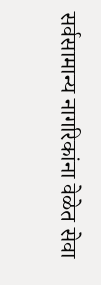सर्वसामान्य नागरिकांना वेळेत सेवा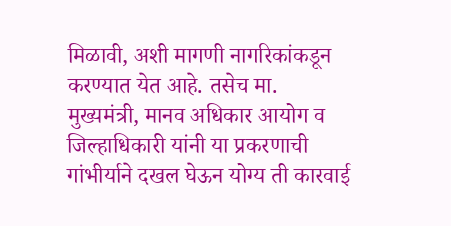मिळावी, अशी मागणी नागरिकांकडून करण्यात येत आहे. तसेच मा. मुख्यमंत्री, मानव अधिकार आयोग व जिल्हाधिकारी यांनी या प्रकरणाची गांभीर्याने दखल घेऊन योग्य ती कारवाई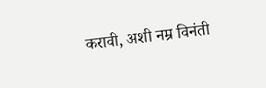करावी, अशी नम्र विनंती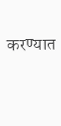करण्यात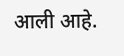आली आहे.